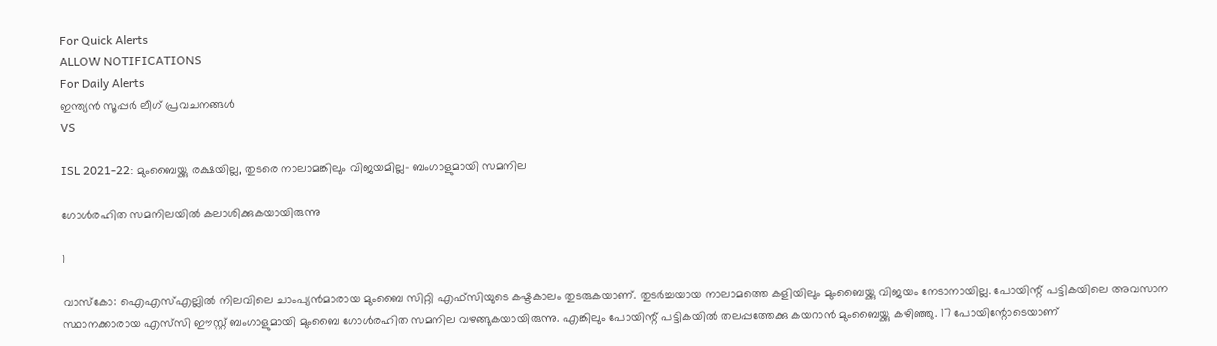For Quick Alerts
ALLOW NOTIFICATIONS
For Daily Alerts
ഇന്ത്യന്‍ സൂപ്പര്‍ ലീഗ്‌ പ്രവചനങ്ങൾ
VS

ISL 2021-22: മുംബൈയ്ക്കു രക്ഷയില്ല, തുടരെ നാലാമങ്കിലും വിജയമില്ല- ബംഗാളുമായി സമനില

ഗോള്‍രഹിത സമനിലയില്‍ കലാശിക്കുകയായിരുന്നു

1

വാസ്‌കോ: ഐഎസ്എല്ലില്‍ നിലവിലെ ചാംപ്യന്‍മാരായ മുംബൈ സിറ്റി എഫ്‌സിയുടെ കഷ്ടകാലം തുടരുകയാണ്. തുടര്‍ച്ചയായ നാലാമത്തെ കളിയിലും മുംബൈയ്ക്കു വിജയം നേടാനായില്ല. പോയിന്റ് പട്ടികയിലെ അവസാന സ്ഥാനക്കാരായ എസ്‌സി ഈസ്റ്റ് ബംഗാളുമായി മുംബൈ ഗോള്‍രഹിത സമനില വഴങ്ങുകയായിരുന്നു. എങ്കിലും പോയിന്റ് പട്ടികയില്‍ തലപ്പത്തേക്കു കയറാന്‍ മുംബൈയ്ക്കു കഴിഞ്ഞു. 17 പോയിന്റോടെയാണ്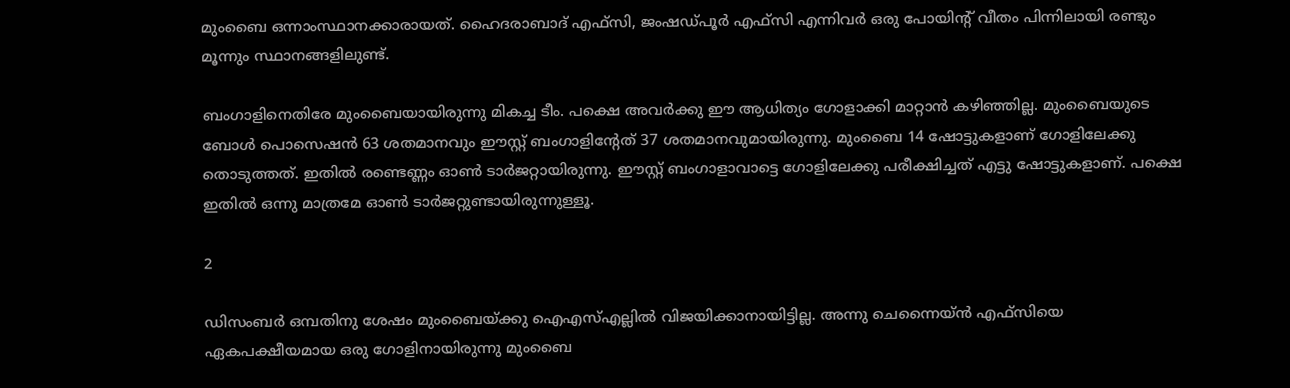മുംബൈ ഒന്നാംസ്ഥാനക്കാരായത്. ഹൈദരാബാദ് എഫ്‌സി, ജംഷഡ്പൂര്‍ എഫ്‌സി എന്നിവര്‍ ഒരു പോയിന്റ് വീതം പിന്നിലായി രണ്ടും മൂന്നും സ്ഥാനങ്ങളിലുണ്ട്.

ബംഗാളിനെതിരേ മുംബൈയായിരുന്നു മികച്ച ടീം. പക്ഷെ അവര്‍ക്കു ഈ ആധിത്യം ഗോളാക്കി മാറ്റാന്‍ കഴിഞ്ഞില്ല. മുംബൈയുടെ ബോള്‍ പൊസെഷന്‍ 63 ശതമാനവും ഈസ്റ്റ് ബംഗാളിന്റേത് 37 ശതമാനവുമായിരുന്നു. മുംബൈ 14 ഷോട്ടുകളാണ് ഗോളിലേക്കു തൊടുത്തത്. ഇതില്‍ രണ്ടെണ്ണം ഓണ്‍ ടാര്‍ജറ്റായിരുന്നു. ഈസ്റ്റ് ബംഗാളാവാട്ടെ ഗോളിലേക്കു പരീക്ഷിച്ചത് എട്ടു ഷോട്ടുകളാണ്. പക്ഷെ ഇതില്‍ ഒന്നു മാത്രമേ ഓണ്‍ ടാര്‍ജറ്റുണ്ടായിരുന്നുള്ളൂ.

2

ഡിസംബര്‍ ഒമ്പതിനു ശേഷം മുംബൈയ്ക്കു ഐഎസ്എല്ലില്‍ വിജയിക്കാനായിട്ടില്ല. അന്നു ചെന്നൈയ്ന്‍ എഫ്‌സിയെ ഏകപക്ഷീയമായ ഒരു ഗോളിനായിരുന്നു മുംബൈ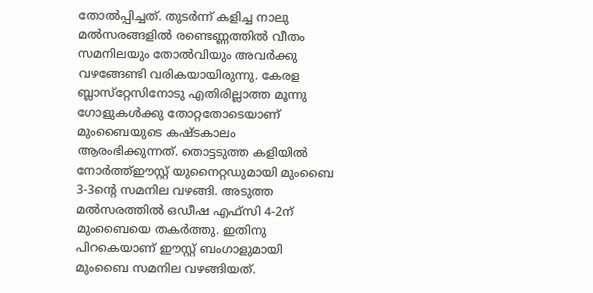തോല്‍പ്പിച്ചത്. തുടര്‍ന്ന് കളിച്ച നാലു മല്‍സരങ്ങളില്‍ രണ്ടെണ്ണത്തില്‍ വീതം സമനിലയും തോല്‍വിയും അവര്‍ക്കു വഴങ്ങേണ്ടി വരികയായിരുന്നു. കേരള ബ്ലാസ്‌റ്റേസിനോടു എതിരില്ലാത്ത മൂന്നു ഗോളുകള്‍ക്കു തോറ്റതോടെയാണ് മുംബൈയുടെ കഷ്ടകാലം ആരംഭിക്കുന്നത്. തൊട്ടടുത്ത കളിയില്‍ നോര്‍ത്ത്ഈസ്റ്റ് യുനൈറ്റഡുമായി മുംബൈ 3-3ന്റെ സമനില വഴങ്ങി. അടുത്ത മല്‍സരത്തില്‍ ഒഡീഷ എഫ്‌സി 4-2ന് മുംബൈയെ തകര്‍ത്തു. ഇതിനു പിറകെയാണ് ഈസ്റ്റ് ബംഗാളുമായി മുംബൈ സമനില വഴങ്ങിയത്.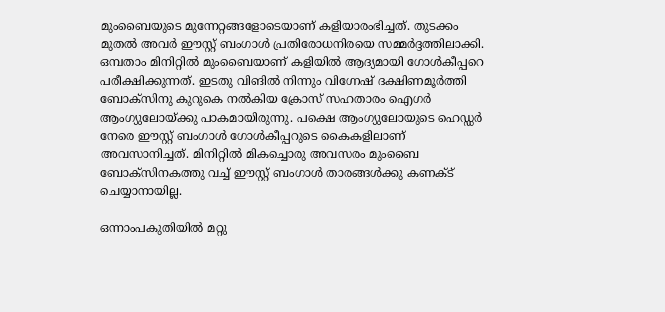മുംബൈയുടെ മുന്നേറ്റങ്ങളോടെയാണ് കളിയാരംഭിച്ചത്. തുടക്കം മുതല്‍ അവര്‍ ഈസ്റ്റ് ബംഗാള്‍ പ്രതിരോധനിരയെ സമ്മര്‍ദ്ദത്തിലാക്കി. ഒമ്പതാം മിനിറ്റില്‍ മുംബൈയാണ് കളിയില്‍ ആദ്യമായി ഗോള്‍കീപ്പറെ പരീക്ഷിക്കുന്നത്. ഇടതു വിങില്‍ നിന്നും വിഗ്നേഷ് ദക്ഷിണമൂര്‍ത്തി ബോക്‌സിനു കുറുകെ നല്‍കിയ ക്രോസ് സഹതാരം ഐഗര്‍ ആംഗ്യുലോയ്ക്കു പാകമായിരുന്നു. പക്ഷെ ആംഗ്യുലോയുടെ ഹെഡ്ഡര്‍ നേരെ ഈസ്റ്റ് ബംഗാള്‍ ഗോള്‍കീപ്പറുടെ കൈകളിലാണ് അവസാനിച്ചത്. മിനിറ്റില്‍ മികച്ചൊരു അവസരം മുംബൈ ബോക്‌സിനകത്തു വച്ച് ഈസ്റ്റ് ബംഗാള്‍ താരങ്ങള്‍ക്കു കണക്ട് ചെയ്യാനായില്ല.

ഒന്നാംപകുതിയില്‍ മറ്റു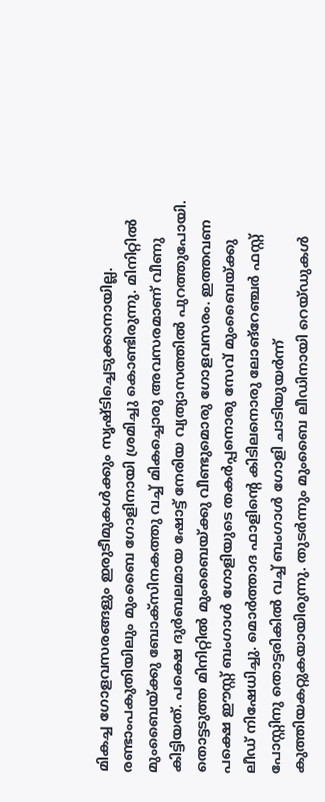മികച്ച ഗോളവസരങ്ങളും ഇരുടീമുകള്‍ക്കും സൃഷ്ടിച്ചെടുക്കാനായില്ല. രണ്ടാംപകുതിയിലും മുംബൈ ഗോളിനായി ശ്രമിച്ചു കൊണ്ടിരുന്നു. മിനിറ്റില്‍ മുംബൈയ്ക്കു ബോക്‌സിനകത്തു വച്ച് മികച്ചൊരു അവസരമാണ് വീണു കിട്ടിയത്. പക്ഷെ ദുര്‍ബലമായ ഷോട്ട് നേരിയ വ്യത്യാസത്തില്‍ പുറത്തുപോയി. തൊട്ടടുത്ത മിനിറ്റില്‍ മുംബൈയ്ക്കു വീണ്ടുമൊരു ഗോളവസരം. ഇത്തവണ പക്ഷെ ഈസ്റ്റ് ബംഗാള്‍ ഗോളിയുടെ തകര്‍പ്പനൊരു സേവ് മുംബൈയ്ക്കു ലീഡ് നിഷേധിച്ചു. മൊര്‍ത്താദ ഫാളിന്റെ കിടിലനൊരു ലോങ്‌റേഞ്ചര്‍ ഫസ്റ്റ് പോസ്റ്റിനു തൊട്ടരികില്‍ വച്ച് ബംഗാള്‍ ഗോളി ചാടിയുയര്‍ന്ന് കുത്തിയകറ്റുകയായിരുന്നു. തുടര്‍ന്നും മുംബൈ ലീഡിനായി റെയ്ഡുകള്‍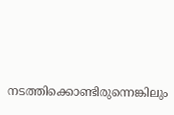നടത്തിക്കൊണ്ടിരുന്നെങ്കിലും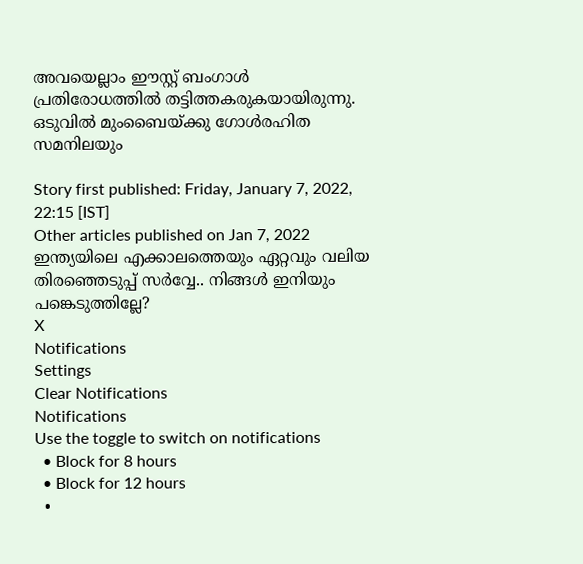അവയെല്ലാം ഈസ്റ്റ് ബംഗാള്‍ പ്രതിരോധത്തില്‍ തട്ടിത്തകരുകയായിരുന്നു. ഒടുവില്‍ മുംബൈയ്ക്കു ഗോള്‍രഹിത സമനിലയും

Story first published: Friday, January 7, 2022, 22:15 [IST]
Other articles published on Jan 7, 2022
ഇന്ത്യയിലെ എക്കാലത്തെയും ഏറ്റവും വലിയ തിരഞ്ഞെടുപ്പ് സർവ്വേ.. നിങ്ങൾ ഇനിയും പങ്കെടുത്തില്ലേ?
X
Notifications
Settings
Clear Notifications
Notifications
Use the toggle to switch on notifications
  • Block for 8 hours
  • Block for 12 hours
  •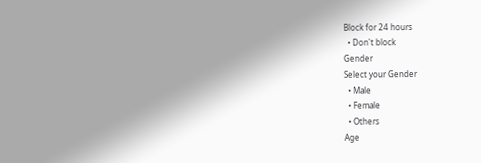Block for 24 hours
  • Don't block
Gender
Select your Gender
  • Male
  • Female
  • Others
Age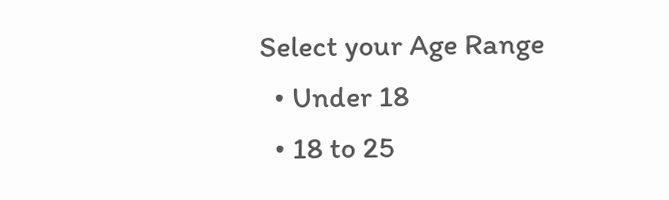Select your Age Range
  • Under 18
  • 18 to 25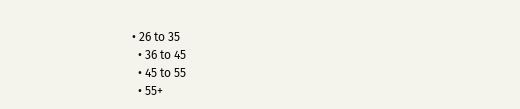• 26 to 35
  • 36 to 45
  • 45 to 55
  • 55+